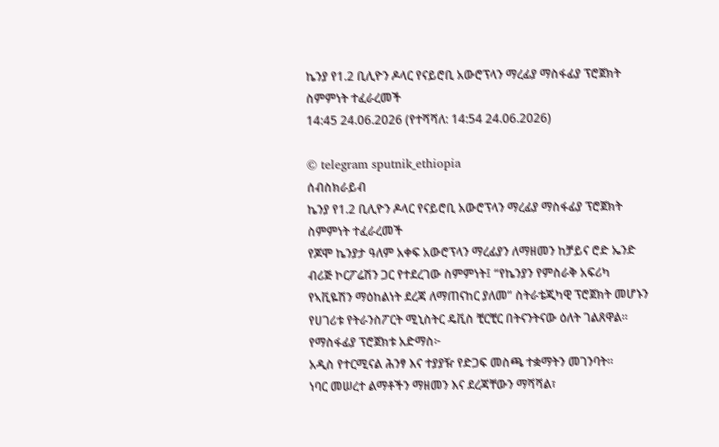ኬንያ የ1.2 ቢሊዮን ዶላር የናይሮቢ አውሮፕላን ማረፊያ ማስፋፊያ ፕሮጀክት ስምምነት ተፈራረመች
14:45 24.06.2026 (የተሻሻለ: 14:54 24.06.2026)

© telegram sputnik_ethiopia
ሰብስክራይብ
ኬንያ የ1.2 ቢሊዮን ዶላር የናይሮቢ አውሮፕላን ማረፊያ ማስፋፊያ ፕሮጀክት ስምምነት ተፈራረመች
የጆሞ ኬንያታ ዓለም አቀፍ አውሮፕላን ማረፊያን ለማዘመን ከቻይና ሮድ ኤንድ ብሪጅ ኮርፖሬሽን ጋር የተደረገው ስምምነት፤ “የኬንያን የምስራቅ አፍሪካ የኣቪዬሽን ማዕከልነት ደረጃ ለማጠናከር ያለመ” ስትራቴጂካዊ ፕሮጀክት መሆኑን የሀገሪቱ የትራንስፖርት ሚኒስትር ዴቪስ ቺርቺር በትናንትናው ዕለት ገልጸዋል።
የማስፋፊያ ፕሮጀክቱ አድማስ፦
አዲስ የተርሚናል ሕንፃ እና ተያያዥ የድጋፍ መስጫ ተቋማትን መገንባት።
ነባር መሠረተ ልማቶችን ማዘመን እና ደረጃቸውን ማሻሻል፣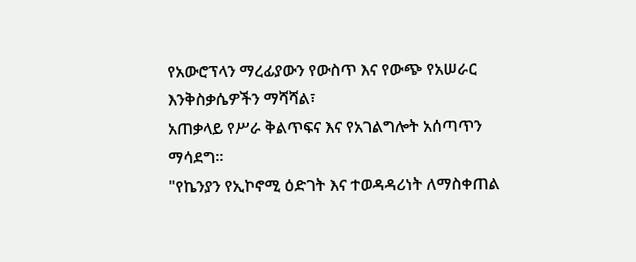የአውሮፕላን ማረፊያውን የውስጥ እና የውጭ የአሠራር እንቅስቃሴዎችን ማሻሻል፣
አጠቃላይ የሥራ ቅልጥፍና እና የአገልግሎት አሰጣጥን ማሳደግ።
"የኬንያን የኢኮኖሚ ዕድገት እና ተወዳዳሪነት ለማስቀጠል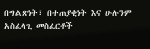በግልጽነት፣ በተጠያቂነት እና ሁሉንም አስፈላጊ መስፈርቶች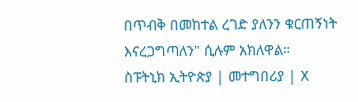በጥብቅ በመከተል ረገድ ያለንን ቁርጠኝነት እናረጋግጣለን" ሲሉም አክለዋል።
ስፑትኒክ ኢትዮጵያ | መተግበሪያ | X